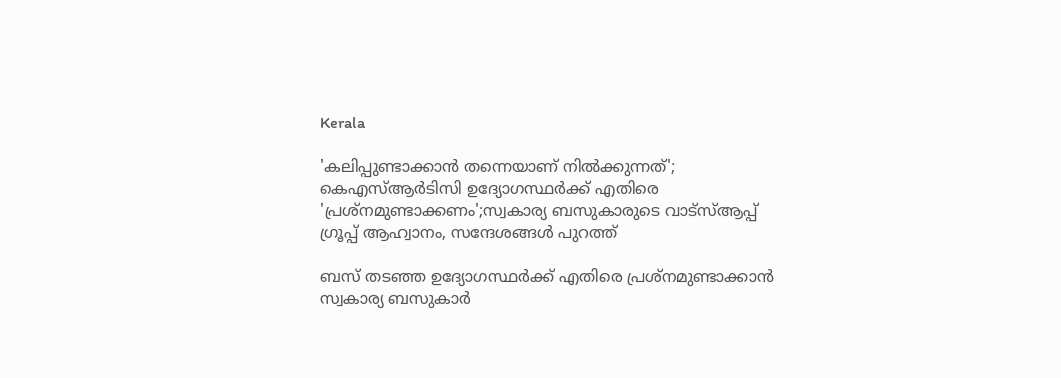Kerala

'കലിപ്പുണ്ടാക്കാന്‍ തന്നെയാണ് നില്‍ക്കുന്നത്'; കെഎസ്ആര്‍ടിസി ഉദ്യോഗസ്ഥര്‍ക്ക് എതിരെ 'പ്രശ്‌നമുണ്ടാക്കണം';സ്വകാര്യ ബസുകാരുടെ വാട്‌സ്ആപ്പ് ഗ്രൂപ്പ് ആഹ്വാനം, സന്ദേശങ്ങള്‍ പുറത്ത്

ബസ് തടഞ്ഞ ഉദ്യോഗസ്ഥര്‍ക്ക് എതിരെ പ്രശ്‌നമുണ്ടാക്കാന്‍ സ്വകാര്യ ബസുകാര്‍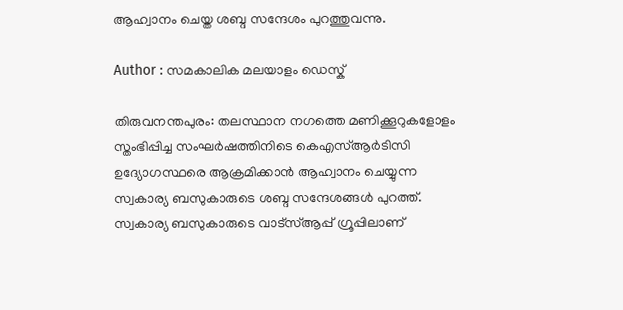ആഹ്വാനം ചെയ്ത ശബ്ദ സന്ദേശം പുറത്തുവന്നു.

Author : സമകാലിക മലയാളം ഡെസ്ക്

തിരുവനന്തപുരം: തലസ്ഥാന നഗത്തെ മണിക്കൂറുകളോളം സ്തംഭിപ്പിച്ച സംഘര്‍ഷത്തിനിടെ കെഎസ്ആര്‍ടിസി ഉദ്യോഗസ്ഥരെ ആക്രമിക്കാന്‍ ആഹ്വാനം ചെയ്യുന്ന സ്വകാര്യ ബസുകാരുടെ ശബ്ദ സന്ദേശങ്ങള്‍ പുറത്ത്. സ്വകാര്യ ബസുകാരുടെ വാട്‌സ്ആപ്പ് ഗ്രൂപ്പിലാണ്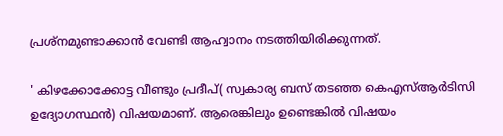പ്രശ്‌നമുണ്ടാക്കാന്‍ വേണ്ടി ആഹ്വാനം നടത്തിയിരിക്കുന്നത്.

' കിഴക്കോക്കോട്ട വീണ്ടും പ്രദീപ്( സ്വകാര്യ ബസ് തടഞ്ഞ കെഎസ്ആര്‍ടിസി ഉദ്യോഗസ്ഥന്‍) വിഷയമാണ്. ആരെങ്കിലും ഉണ്ടെങ്കില്‍ വിഷയം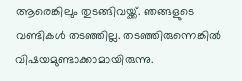ആരെങ്കിലും തുടങ്ങിവയ്ക്ക്. ഞങ്ങളുടെ വണ്ടികള്‍ തടഞ്ഞില്ല. തടഞ്ഞിരുന്നെങ്കില്‍ വിഷയമുണ്ടാക്കാമായിരുന്നു.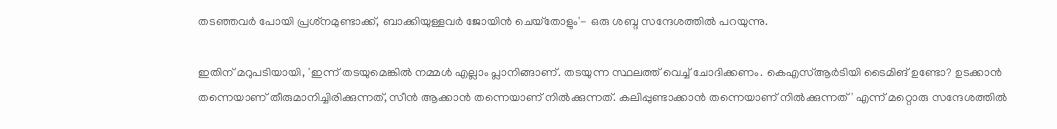തടഞ്ഞവര്‍ പോയി പ്രശ്‌നമുണ്ടാക്ക്, ബാക്കിയുള്ളവര്‍ ജോയിന്‍ ചെയ്‌തോളും'- ഒരു ശബ്ദ സന്ദേശത്തില്‍ പറയുന്നു.

ഇതിന് മറുപടിയായി, 'ഇന്ന് തടയുമെങ്കില്‍ നമ്മള്‍ എല്ലാം പ്ലാനിങ്ങാണ്. തടയുന്ന സ്ഥലത്ത് വെച്ച് ചോദിക്കണം. കെഎസ്ആര്‍ടിയി ടൈമിങ് ഉണ്ടോ? ഉടക്കാന്‍ തന്നെയാണ് തീരുമാനിച്ചിരിക്കുന്നത്, സീന്‍ ആക്കാന്‍ തന്നെയാണ് നില്‍ക്കുന്നത്. കലിപ്പുണ്ടാക്കാന്‍ തന്നെയാണ് നില്‍ക്കുന്നത്' എന്ന് മറ്റൊരു സന്ദേശത്തില്‍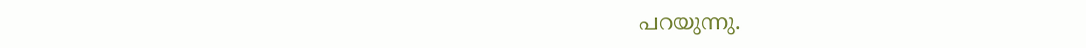പറയുന്നു.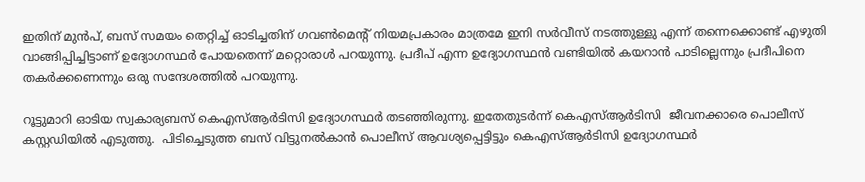ഇതിന് മുന്‍പ്, ബസ് സമയം തെറ്റിച്ച് ഓടിച്ചതിന് ഗവണ്‍മെന്റ് നിയമപ്രകാരം മാത്രമേ ഇനി സര്‍വീസ് നടത്തുള്ളു എന്ന് തന്നെക്കൊണ്ട് എഴുതി വാങ്ങിപ്പിച്ചിട്ടാണ് ഉദ്യോഗസ്ഥര്‍ പോയതെന്ന് മറ്റൊരാള്‍ പറയുന്നു. പ്രദീപ് എന്ന ഉദ്യോഗസ്ഥന്‍ വണ്ടിയില്‍ കയറാന്‍ പാടില്ലെന്നും പ്രദീപിനെ തകര്‍ക്കണെന്നും ഒരു സന്ദേശത്തില്‍ പറയുന്നു.

റൂട്ടുമാറി ഓടിയ സ്വകാര്യബസ് കെഎസ്ആര്‍ടിസി ഉദ്യോഗസ്ഥര്‍ തടഞ്ഞിരുന്നു. ഇതേതുടര്‍ന്ന് കെഎസ്ആര്‍ടിസി  ജീവനക്കാരെ പൊലീസ് കസ്റ്റഡിയില്‍ എടുത്തു.  പിടിച്ചെടുത്ത ബസ് വിട്ടുനല്‍കാന്‍ പൊലീസ് ആവശ്യപ്പെട്ടിട്ടും കെഎസ്ആര്‍ടിസി ഉദ്യോഗസ്ഥര്‍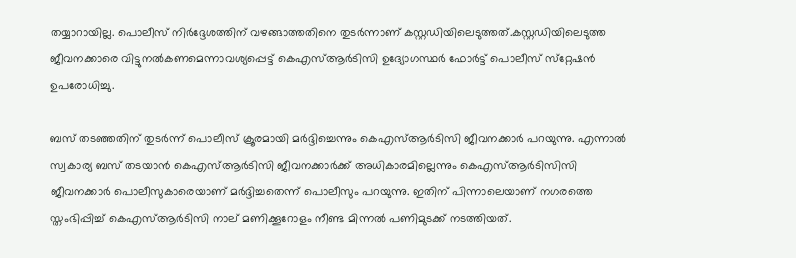തയ്യാറായില്ല. പൊലീസ് നിര്‍ദ്ദേശത്തിന് വഴങ്ങാത്തതിനെ തുടര്‍ന്നാണ് കസ്റ്റഡിയിലെടുത്തത്.കസ്റ്റഡിയിലെടുത്ത ജീവനക്കാരെ വിട്ടുനല്‍കണമെന്നാവശ്യപ്പെട്ട് കെഎസ്ആര്‍ടിസി ഉദ്യോഗസ്ഥര്‍ ഫോര്‍ട്ട് പൊലീസ് സ്‌റ്റേഷന്‍ ഉപരോധിച്ചു.

ബസ് തടഞ്ഞതിന് തുടര്‍ന്ന് പൊലീസ് ക്രൂരമായി മര്‍ദ്ദിച്ചെന്നും കെഎസ്ആര്‍ടിസി ജീവനക്കാര്‍ പറയുന്നു. എന്നാല്‍ സ്വകാര്യ ബസ് തടയാന്‍ കെഎസ്ആര്‍ടിസി ജീവനക്കാര്‍ക്ക് അധികാരമില്ലെന്നും കെഎസ്ആര്‍ടിസിസി ജീവനക്കാര്‍ പൊലീസുകാരെയാണ് മര്‍ദ്ദിച്ചതെന്ന് പൊലീസും പറയുന്നു. ഇതിന് പിന്നാലെയാണ് നഗരത്തെ സ്തംഭിപ്പിച്ച് കെഎസ്ആര്‍ടിസി നാല് മണിക്കൂറോളം നീണ്ട മിന്നല്‍ പണിമുടക്ക് നടത്തിയത്.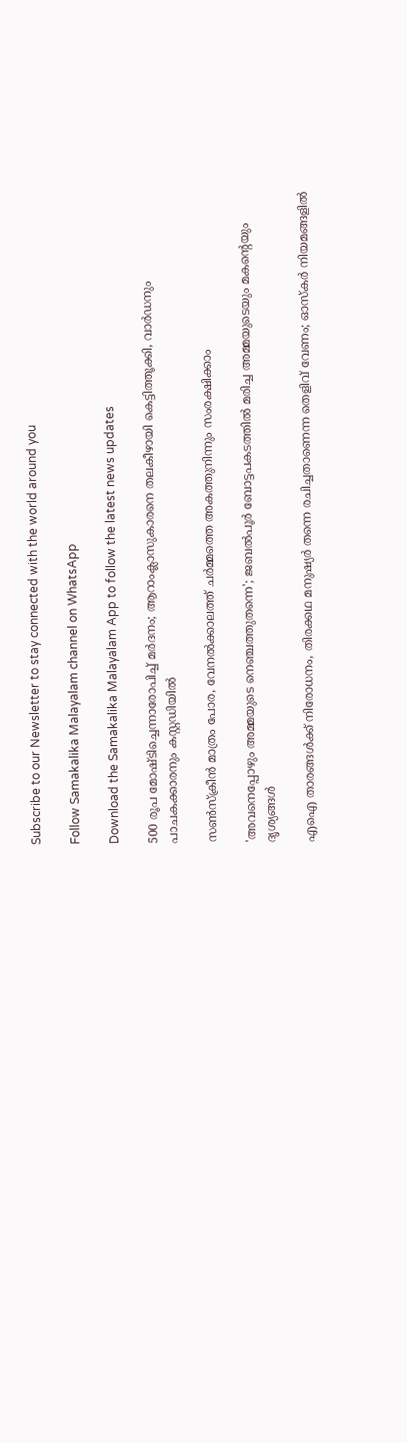Subscribe to our Newsletter to stay connected with the world around you

Follow Samakalika Malayalam channel on WhatsApp

Download the Samakalika Malayalam App to follow the latest news updates

500 രൂപ മോഷ്ടിച്ചെന്നാരോപിച്ച് മര്‍ദനം; ആറാംക്ലാസുകാരനെ തലകീഴായി കെട്ടിത്തൂക്കി, വാര്‍ഡനും പാചകക്കാരനും കസ്റ്റഡിയില്‍

സൺസ്ക്രീൻ മാത്രം പോര, വേനൽക്കാലത്ത് ചർമ്മത്തെ അകത്തുനിന്നും സംരക്ഷിക്കാം

'അവനെപ്പോഴും അമ്മയുടെ നെഞ്ചത്തുതന്നെ'; ജബല്‍പൂര്‍ ബോട്ടപകടത്തില്‍ മരിച്ച അമ്മയുടെയും മകന്റെയും ദൃശ്യങ്ങള്‍

എഐ താരങ്ങൾക്ക് നിരോധനം, തിരക്കഥ മനുഷ്യർ തന്നെ രചിച്ചതാണെന്ന തെളിവ് വേണം; ഓസ്കർ നിയമങ്ങളിൽ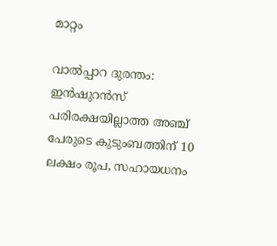മാറ്റം

വാൽപ്പാറ ദുരന്തം: ഇൻഷുറൻസ് പരിരക്ഷയില്ലാത്ത അഞ്ച് പേരുടെ കുടുംബത്തിന് 10 ലക്ഷം രൂപ, സഹായധനം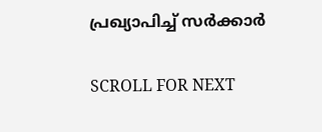പ്രഖ്യാപിച്ച് സര്‍ക്കാര്‍

SCROLL FOR NEXT